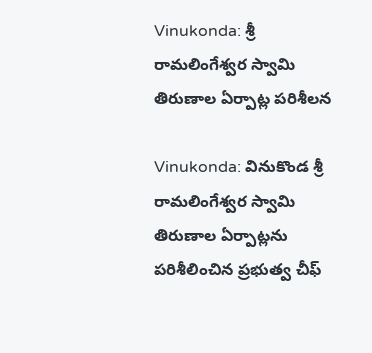Vinukonda: శ్రీ రామలింగేశ్వర స్వామి తిరుణాల ఏర్పాట్ల పరిశీలన

Vinukonda: వినుకొండ శ్రీ రామలింగేశ్వర స్వామి తిరుణాల ఏర్పాట్లను పరిశీలించిన ప్రభుత్వ చీఫ్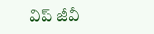విప్ జీవీ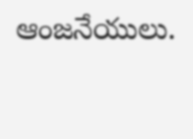ఆంజనేయులు.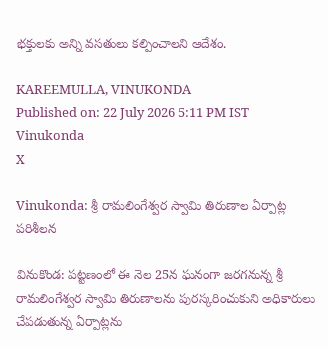భక్తులకు అన్ని వసతులు కల్పించాలని ఆదేశం.

KAREEMULLA, VINUKONDA
Published on: 22 July 2026 5:11 PM IST
Vinukonda
X

Vinukonda: శ్రీ రామలింగేశ్వర స్వామి తిరుణాల ఏర్పాట్ల పరిశీలన

వినుకొండ: పట్టణంలో ఈ నెల 25న ఘనంగా జరగనున్న శ్రీ రామలింగేశ్వర స్వామి తిరుణాలను పురస్కరించుకుని అధికారులు చేపడుతున్న ఏర్పాట్లను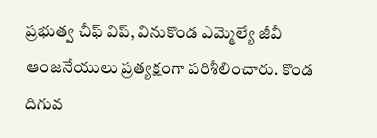ప్రభుత్వ చీఫ్ విప్, వినుకొండ ఎమ్మెల్యే జీవీ ఆంజనేయులు ప్రత్యక్షంగా పరిశీలించారు. కొండ దిగువ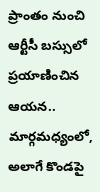ప్రాంతం నుంచి ఆర్టీసీ బస్సులో ప్రయాణించిన ఆయన.. మార్గమధ్యంలో, అలాగే కొండపై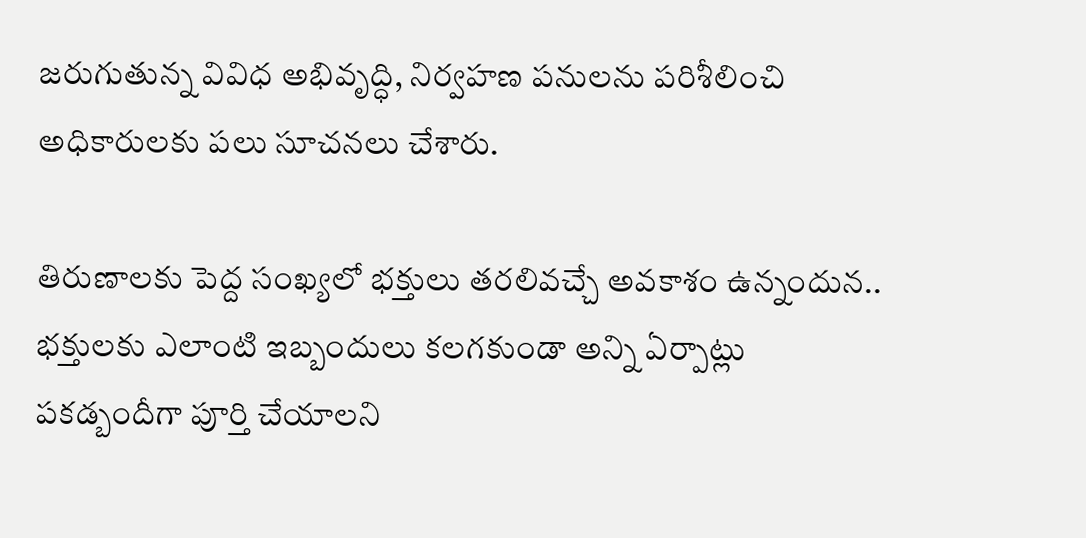జరుగుతున్న వివిధ అభివృద్ధి, నిర్వహణ పనులను పరిశీలించి అధికారులకు పలు సూచనలు చేశారు.

తిరుణాలకు పెద్ద సంఖ్యలో భక్తులు తరలివచ్చే అవకాశం ఉన్నందున.. భక్తులకు ఎలాంటి ఇబ్బందులు కలగకుండా అన్ని ఏర్పాట్లు పకడ్బందీగా పూర్తి చేయాలని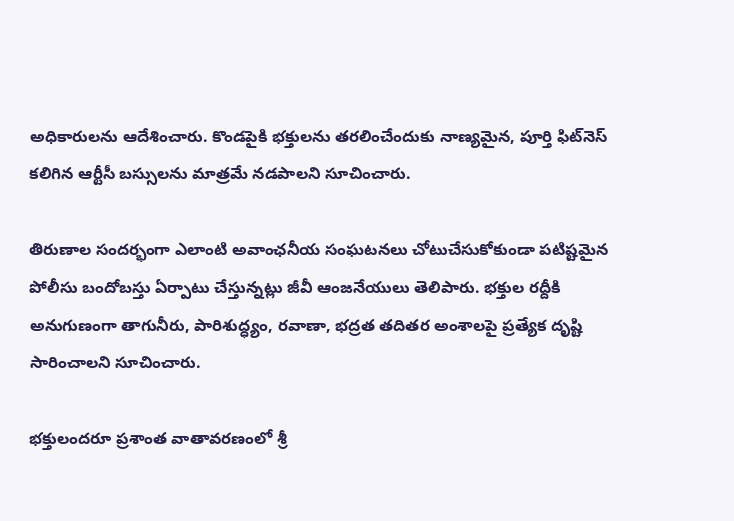అధికారులను ఆదేశించారు. కొండపైకి భక్తులను తరలించేందుకు నాణ్యమైన, పూర్తి ఫిట్‌నెస్ కలిగిన ఆర్టీసీ బస్సులను మాత్రమే నడపాలని సూచించారు.

తిరుణాల సందర్భంగా ఎలాంటి అవాంఛనీయ సంఘటనలు చోటుచేసుకోకుండా పటిష్టమైన పోలీసు బందోబస్తు ఏర్పాటు చేస్తున్నట్లు జీవీ ఆంజనేయులు తెలిపారు. భక్తుల రద్దీకి అనుగుణంగా తాగునీరు, పారిశుద్ధ్యం, రవాణా, భద్రత తదితర అంశాలపై ప్రత్యేక దృష్టి సారించాలని సూచించారు.

భక్తులందరూ ప్రశాంత వాతావరణంలో శ్రీ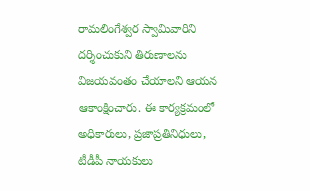రామలింగేశ్వర స్వామివారిని దర్శించుకుని తిరుణాలను విజయవంతం చేయాలని ఆయన ఆకాంక్షించారు. ఈ కార్యక్రమంలో అధికారులు, ప్రజాప్రతినిధులు, టీడీపీ నాయకులు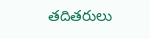తదితరులు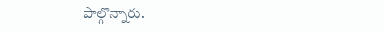పాల్గొన్నారు.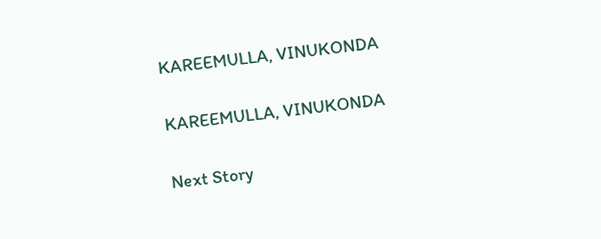KAREEMULLA, VINUKONDA

KAREEMULLA, VINUKONDA

Next Story